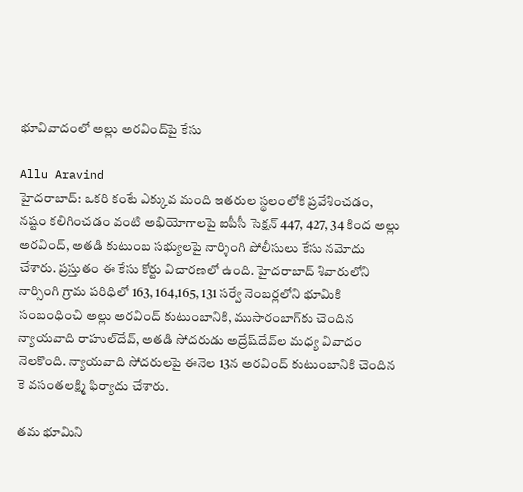భూవివాదంలో అల్లు అరవింద్‌పై కేసు

Allu Aravind
హైదరాబాద్: ఒకరి కంటే ఎక్కువ మంది ఇతరుల స్థలంలోకి ప్రవేశించడం, నష్టం కలిగించడం వంటి అభియోగాలపై ఐపీసీ సెక్షన్‌ 447, 427, 34 కింద అల్లు అరవింద్‌, అతడి కుటుంబ సభ్యులపై నార్శింగి పోలీసులు కేసు నమోదు చేశారు. ప్రస్తుతం ఈ కేసు కోర్టు విచారణలో ఉంది. హైదరాబాద్‌ శివారులోని నార్సింగి గ్రామ పరిధిలో 163, 164,165, 131 సర్వే నెంబర్లలోని భూమికి సంబంధించి అల్లు అరవింద్‌ కుటుంబానికి, ముసారంబాగ్‌కు చెందిన న్యాయవాది రాహుల్‌దేవ్‌, అతడి సోదరుడు అద్రేష్‌దేవ్‌ల మధ్య వివాదం నెలకొంది. న్యాయవాది సోదరులపై ఈనెల 13న అరవింద్‌ కుటుంబానికి చెందిన కె వసంతలక్ష్మి ఫిర్యాదు చేశారు.

తమ భూమిని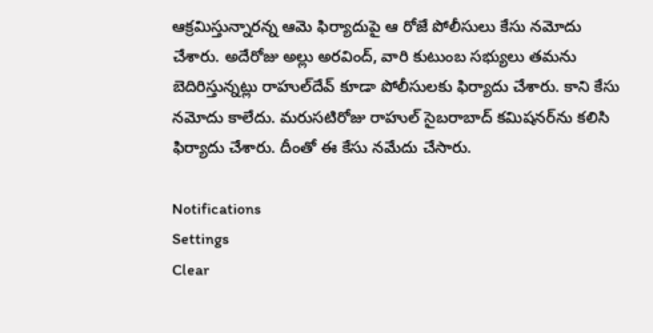ఆక్రమిస్తున్నారన్న ఆమె ఫిర్యాదుపై ఆ రోజే పోలీసులు కేసు నమోదు చేశారు. అదేరోజు అల్లు అరవింద్‌, వారి కుటుంబ సభ్యులు తమను బెదిరిస్తున్నట్లు రాహుల్‌దేవ్‌ కూడా పోలీసులకు ఫిర్యాదు చేశారు. కాని కేసు నమోదు కాలేదు. మరుసటిరోజు రాహుల్‌ సైబరాబాద్‌ కమిషనర్‌ను కలిసి ఫిర్యాదు చేశారు. దీంతో ఈ కేసు నమేదు చేసారు.

Notifications
Settings
Clear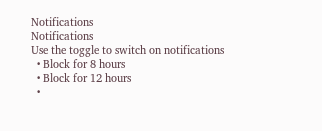Notifications
Notifications
Use the toggle to switch on notifications
  • Block for 8 hours
  • Block for 12 hours
  •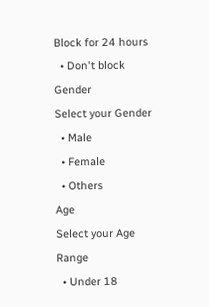Block for 24 hours
  • Don't block
Gender
Select your Gender
  • Male
  • Female
  • Others
Age
Select your Age Range
  • Under 18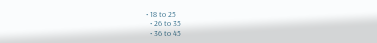• 18 to 25
  • 26 to 35
  • 36 to 45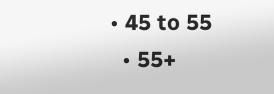• 45 to 55
  • 55+